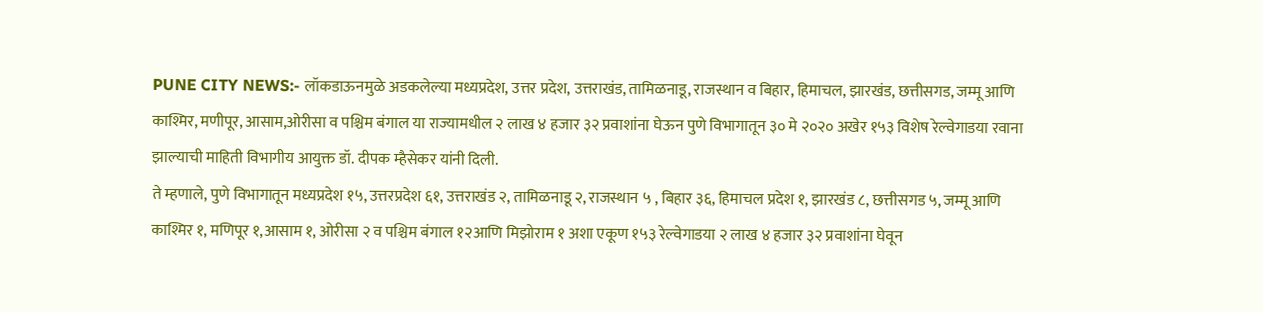PUNE CITY NEWS:- लॉकडाऊनमुळे अडकलेल्या मध्यप्रदेश, उत्तर प्रदेश, उत्तराखंड, तामिळनाडू, राजस्थान व बिहार, हिमाचल, झारखंड, छत्तीसगड, जम्मू आणि काश्मिर, मणीपूर, आसाम,ओरीसा व पश्चिम बंगाल या राज्यामधील २ लाख ४ हजार ३२ प्रवाशांना घेऊन पुणे विभागातून ३० मे २०२० अखेर १५३ विशेष रेल्वेगाडया रवाना झाल्याची माहिती विभागीय आयुक्त डॉ. दीपक म्हैसेकर यांनी दिली.
ते म्हणाले, पुणे विभागातून मध्यप्रदेश १५, उत्तरप्रदेश ६१, उत्तराखंड २, तामिळनाडू २, राजस्थान ५ , बिहार ३६, हिमाचल प्रदेश १, झारखंड ८, छत्तीसगड ५, जम्मू आणि काश्मिर १, मणिपूर १,आसाम १, ओरीसा २ व पश्चिम बंगाल १२आणि मिझोराम १ अशा एकूण १५३ रेल्वेगाडया २ लाख ४ हजार ३२ प्रवाशांना घेवून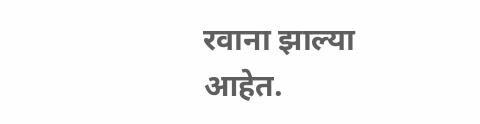रवाना झाल्या आहेत.